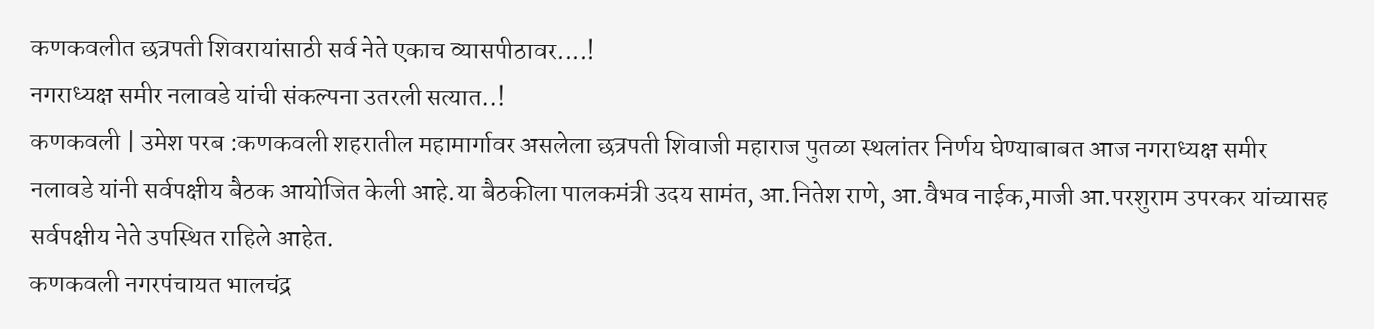कणकवलीत छत्रपती शिवरायांसाठी सर्व नेते एकाच व्यासपीठावर....!
नगराध्यक्ष समीर नलावडे यांची संकल्पना उतरली सत्यात..!
कणकवली | उमेश परब :कणकवली शहरातील महामार्गावर असलेला छत्रपती शिवाजी महाराज पुतळा स्थलांतर निर्णय घेण्याबाबत आज नगराध्यक्ष समीर नलावडे यांनी सर्वपक्षीय बैठक आयोजित केली आहे.या बैठकीला पालकमंत्री उदय सामंत, आ.नितेश राणे, आ.वैभव नाईक,माजी आ.परशुराम उपरकर यांच्यासह सर्वपक्षीय नेते उपस्थित राहिले आहेत.
कणकवली नगरपंचायत भालचंद्र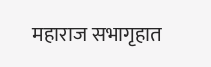महाराज सभागृहात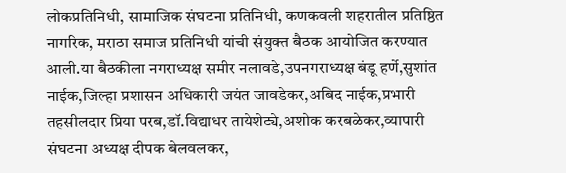लोकप्रतिनिधी, सामाजिक संघटना प्रतिनिधी, कणकवली शहरातील प्रतिष्ठित नागरिक, मराठा समाज प्रतिनिधी यांची संयुक्त बैठक आयोजित करण्यात आली.या बैठकीला नगराध्यक्ष समीर नलावडे,उपनगराध्यक्ष बंडू हर्णे,सुशांत नाईक,जिल्हा प्रशासन अधिकारी जयंत जावडेकर,अबिद नाईक,प्रभारी तहसीलदार प्रिया परब,डॉ.विद्याधर तायेशेट्ये,अशोक करबळेकर,व्यापारी संघटना अध्यक्ष दीपक बेलवलकर,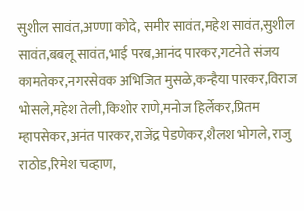सुशील सावंत,अण्णा कोदे, समीर सावंत,महेश सावंत,सुशील सावंत,बबलू सावंत,भाई परब,आनंद पारकर,गटनेते संजय कामतेकर,नगरसेवक अभिजित मुसळे,कन्हैया पारकर,विराज भोसले,महेश तेली,किशोर राणे,मनोज हिर्लेकर,प्रितम म्हापसेकर,अनंत पारकर,राजेंद्र पेडणेकर,शैलश भोगले, राजु राठोड,रिमेश चव्हाण,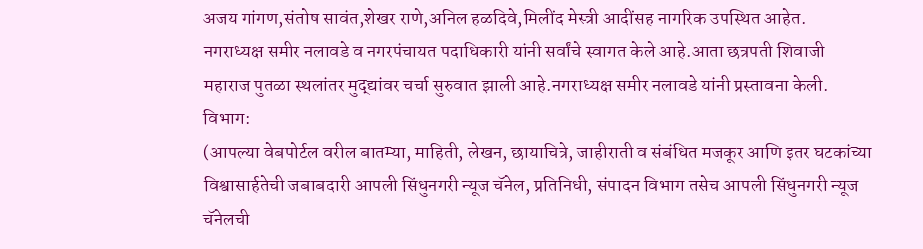अजय गांगण,संतोष सावंत,शेखर राणे,अनिल हळदिवे,मिलींद मेस्त्री आदींसह नागरिक उपस्थित आहेत.
नगराध्यक्ष समीर नलावडे व नगरपंचायत पदाधिकारी यांनी सर्वांचे स्वागत केले आहे.आता छत्रपती शिवाजी महाराज पुतळा स्थलांतर मुद्द्यांवर चर्चा सुरुवात झाली आहे.नगराध्यक्ष समीर नलावडे यांनी प्रस्तावना केली.
विभाग:
(आपल्या वेबपोर्टल वरील बातम्या, माहिती, लेखन, छायाचित्रे, जाहीराती व संबंधित मजकूर आणि इतर घटकांच्या विश्वासार्हतेची जबाबदारी आपली सिंधुनगरी न्यूज चॅनेल, प्रतिनिधी, संपादन विभाग तसेच आपली सिंधुनगरी न्यूज चॅनेलची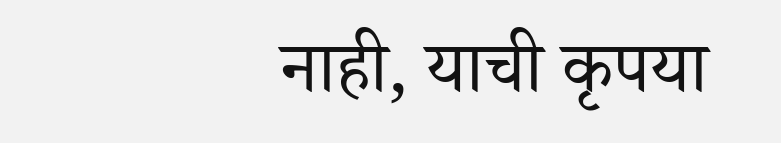नाही, याची कृपया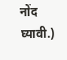नोंद घ्यावी.)